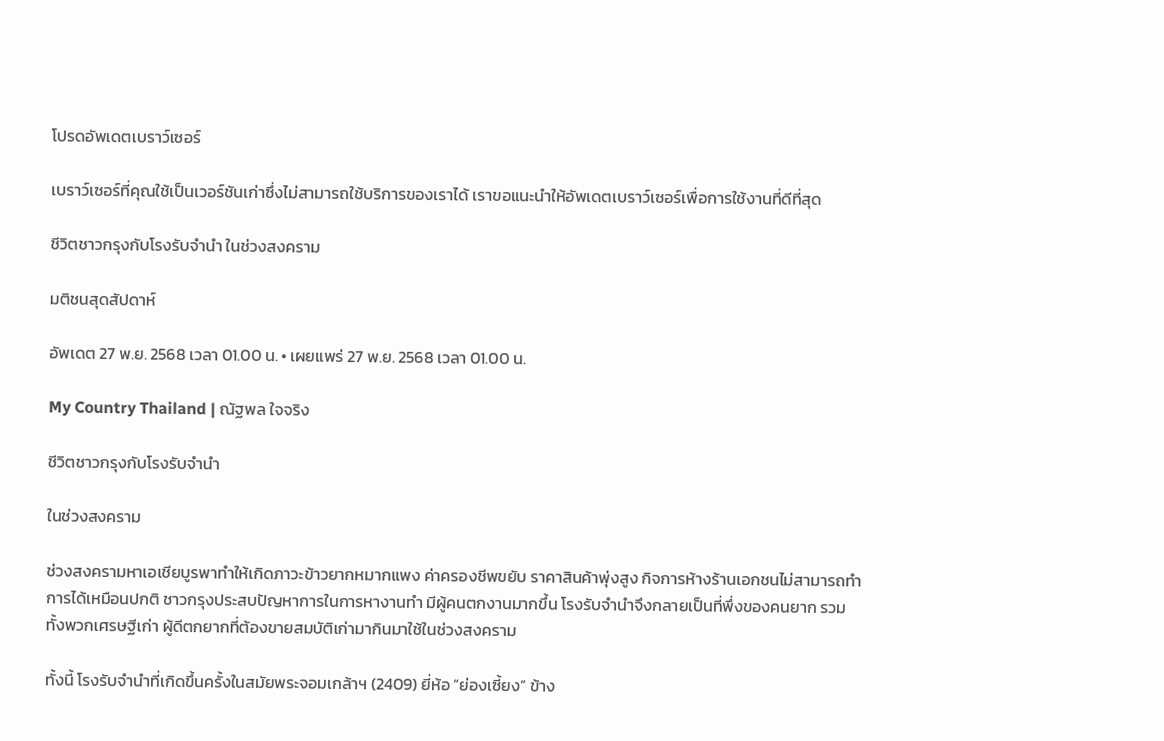โปรดอัพเดตเบราว์เซอร์

เบราว์เซอร์ที่คุณใช้เป็นเวอร์ชันเก่าซึ่งไม่สามารถใช้บริการของเราได้ เราขอแนะนำให้อัพเดตเบราว์เซอร์เพื่อการใช้งานที่ดีที่สุด

ชีวิตชาวกรุงกับโรงรับจำนำ ในช่วงสงคราม

มติชนสุดสัปดาห์

อัพเดต 27 พ.ย. 2568 เวลา 01.00 น. • เผยแพร่ 27 พ.ย. 2568 เวลา 01.00 น.

My Country Thailand | ณัฐพล ใจจริง

ชีวิตชาวกรุงกับโรงรับจำนำ

ในช่วงสงคราม

ช่วงสงครามหาเอเชียบูรพาทำให้เกิดภาวะข้าวยากหมากแพง ค่าครองชีพขยับ ราคาสินค้าพุ่งสูง กิจการห้างร้านเอกชนไม่สามารถทำการได้เหมือนปกติ ชาวกรุงประสบปัญหาการในการหางานทำ มีผู้คนตกงานมากขึ้น โรงรับจำนำจึงกลายเป็นที่พึ่งของคนยาก รวมทั้งพวกเศรษฐีเก่า ผู้ดีตกยากที่ต้องขายสมบัติเก่ามากินมาใช้ในช่วงสงคราม

ทั้งนี้ โรงรับจำนำที่เกิดขึ้นครั้งในสมัยพระจอมเกล้าฯ (2409) ยี่ห้อ “ย่องเซี้ยง” ข้าง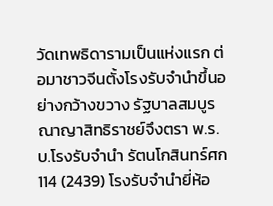วัดเทพธิดารามเป็นแห่งแรก ต่อมาชาวจีนตั้งโรงรับจำนำขึ้นอย่างกว้างขวาง รัฐบาลสมบูรณาญาสิทธิราชย์จึงตรา พ.ร.บ.โรงรับจำนำ รัตนโกสินทร์ศก 114 (2439) โรงรับจำนำยี่ห้อ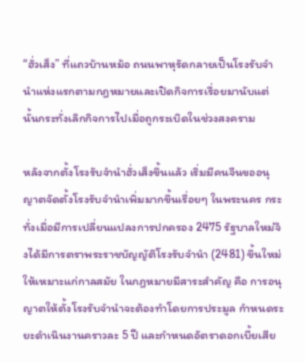“ฮั่วเส็ง” ที่แถวบ้านหม้อ ถนนพาหุรัดกลายเป็นโรงรับจำนำแห่งแรกตามกฎหมายและเปิดกิจการเรื่อยมานับแต่นั้นกระทั่งเลิกกิจการไปเมื่อถูกระเบิดในช่วงสงคราม

หลังจากตั้งโรงรับจำนำฮั่วเส็งขึ้นแล้ว เริ่มมีคนจีนขออนุญาตจัดตั้งโรงรับจำนำเพิ่มมากขึ้นเรื่อยๆ ในพระนคร กระทั่งเมื่อมีการเปลี่ยนแปลงการปกครอง 2475 รัฐบาลใหม่จึงได้มีการตราพระราชบัญญัติโรงรับจำนำ (2481) ขึ้นใหม่ให้เหมาะแก่กาลสมัย ในกฎหมายมีสาระสำคัญ คือ การอนุญาตให้ตั้งโรงรับจำนำจะต้องทำโดยการประมูล กำหนดระยะดำเนินงานคราวละ 5 ปี และกำหนดอัตราดอกเบี้ยเสีย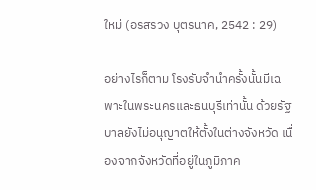ใหม่ (อรสรวง บุตรนาค, 2542 : 29)

อย่างไรก็ตาม โรงรับจำนำครั้งนั้นมีเฉพาะในพระนครและธนบุรีเท่านั้น ด้วยรัฐบาลยังไม่อนุญาตให้ตั้งในต่างจังหวัด เนื่องจากจังหวัดที่อยู่ในภูมิภาค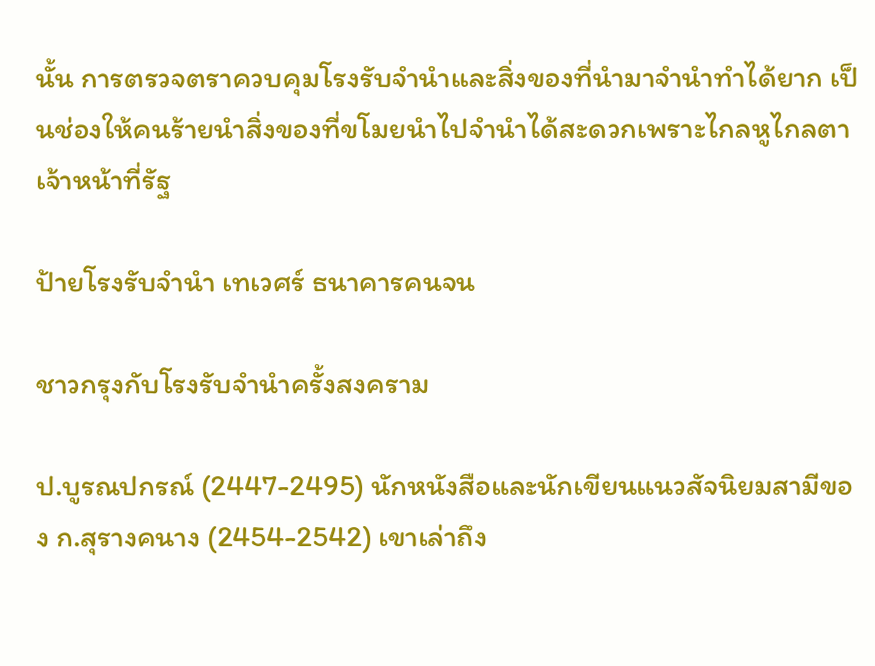นั้น การตรวจตราควบคุมโรงรับจำนำและสิ่งของที่นำมาจำนำทำได้ยาก เป็นช่องให้คนร้ายนำสิ่งของที่ขโมยนำไปจำนำได้สะดวกเพราะไกลหูไกลตาเจ้าหน้าที่รัฐ

ป้ายโรงรับจำนำ เทเวศร์ ธนาคารคนจน

ชาวกรุงกับโรงรับจำนำครั้งสงคราม

ป.บูรณปกรณ์ (2447-2495) นักหนังสือและนักเขียนแนวสัจนิยมสามีของ ก.สุรางคนาง (2454-2542) เขาเล่าถึง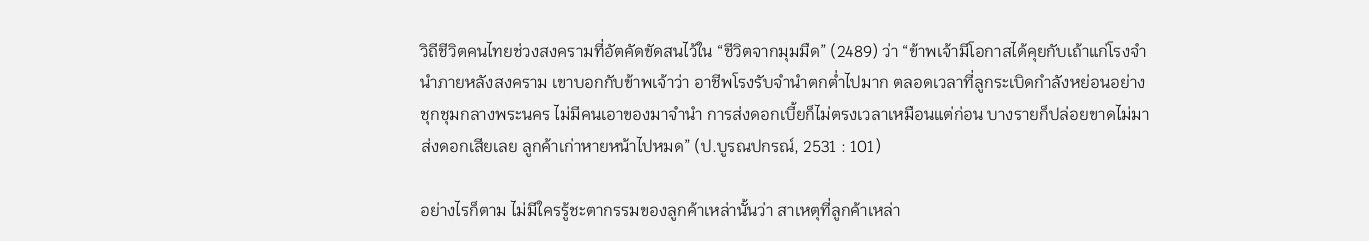วิถีชีวิตคนไทยช่วงสงครามที่อัตคัดขัดสนไว้ใน “ชีวิตจากมุมมืด” (2489) ว่า “ข้าพเจ้ามีโอกาสได้คุยกับเถ้าแก่โรงจำนำภายหลังสงคราม เขาบอกกับข้าพเจ้าว่า อาชีพโรงรับจำนำตกต่ำไปมาก ตลอดเวลาที่ลูกระเบิดกำลังหย่อนอย่างชุกชุมกลางพระนคร ไม่มีคนเอาของมาจำนำ การส่งดอกเบี้ยก็ไม่ตรงเวลาเหมือนแต่ก่อน บางรายก็ปล่อยขาดไม่มาส่งดอกเสียเลย ลูกค้าเก่าหายหน้าไปหมด” (ป.บูรณปกรณ์, 2531 : 101)

อย่างไรก็ตาม ไม่มีใครรู้ชะตากรรมของลูกค้าเหล่านั้นว่า สาเหตุที่ลูกค้าเหล่า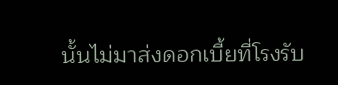นั้นไม่มาส่งดอกเบี้ยที่โรงรับ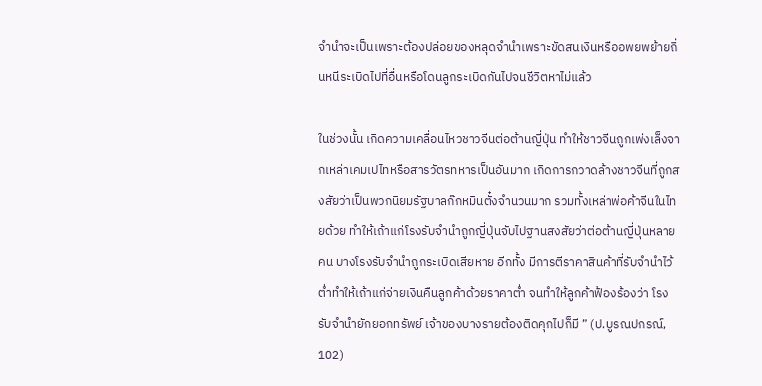จำนำจะเป็นเพราะต้องปล่อยของหลุดจำนำเพราะขัดสนเงินหรืออพยพย้ายถิ่นหนีระเบิดไปที่อื่นหรือโดนลูกระเบิดกันไปจนชีวิตหาไม่แล้ว

ในช่วงนั้น เกิดความเคลื่อนไหวชาวจีนต่อต้านญี่ปุ่น ทำให้ชาวจีนถูกเพ่งเล็งจากเหล่าเคมเปไทหรือสารวัตรทหารเป็นอันมาก เกิดการกวาดล้างชาวจีนที่ถูกสงสัยว่าเป็นพวกนิยมรัฐบาลก๊กหมินตั๋งจำนวนมาก รวมทั้งเหล่าพ่อค้าจีนในไทยด้วย ทำให้เถ้าแก่โรงรับจำนำถูกญี่ปุ่นจับไปฐานสงสัยว่าต่อต้านญี่ปุ่นหลายคน บางโรงรับจำนำถูกระเบิดเสียหาย อีกทั้ง มีการตีราคาสินค้าที่รับจำนำไว้ต่ำทำให้เถ้าแก่จ่ายเงินคืนลูกค้าด้วยราคาต่ำ จนทำให้ลูกค้าฟ้องร้องว่า โรงรับจำนำยักยอกทรัพย์ เจ้าของบางรายต้องติดคุกไปก็มี ” (ป.บูรณปกรณ์, 102)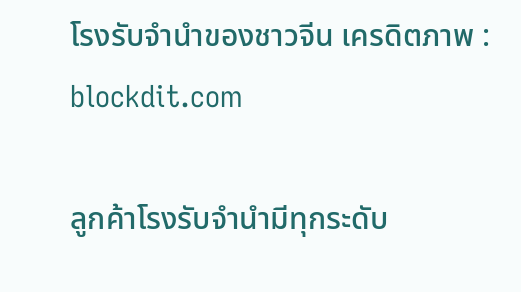โรงรับจำนำของชาวจีน เครดิตภาพ : blockdit.com

ลูกค้าโรงรับจำนำมีทุกระดับ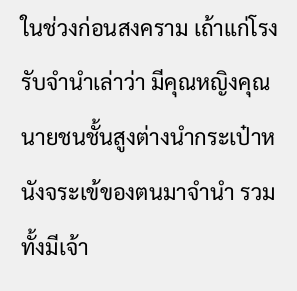ในช่วงก่อนสงคราม เถ้าแก่โรงรับจำนำเล่าว่า มีคุณหญิงคุณนายชนชั้นสูงต่างนำกระเป๋าหนังจระเข้ของตนมาจำนำ รวมทั้งมีเจ้า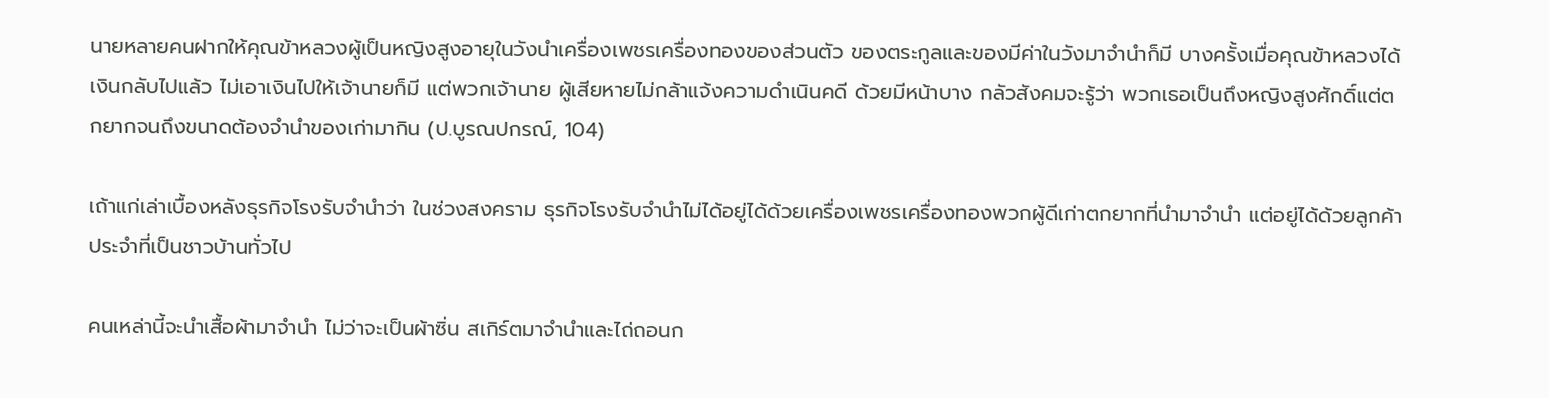นายหลายคนฝากให้คุณข้าหลวงผู้เป็นหญิงสูงอายุในวังนำเครื่องเพชรเครื่องทองของส่วนตัว ของตระกูลและของมีค่าในวังมาจำนำก็มี บางครั้งเมื่อคุณข้าหลวงได้เงินกลับไปแล้ว ไม่เอาเงินไปให้เจ้านายก็มี แต่พวกเจ้านาย ผู้เสียหายไม่กล้าแจ้งความดำเนินคดี ด้วยมีหน้าบาง กลัวสังคมจะรู้ว่า พวกเธอเป็นถึงหญิงสูงศักดิ์แต่ตกยากจนถึงขนาดต้องจำนำของเก่ามากิน (ป.บูรณปกรณ์, 104)

เถ้าแก่เล่าเบื้องหลังธุรกิจโรงรับจำนำว่า ในช่วงสงคราม ธุรกิจโรงรับจำนำไม่ได้อยู่ได้ด้วยเครื่องเพชรเครื่องทองพวกผู้ดีเก่าตกยากที่นำมาจำนำ แต่อยู่ได้ด้วยลูกค้าประจำที่เป็นชาวบ้านทั่วไป

คนเหล่านี้จะนำเสื้อผ้ามาจำนำ ไม่ว่าจะเป็นผ้าซิ่น สเกิร์ตมาจำนำและไถ่ถอนก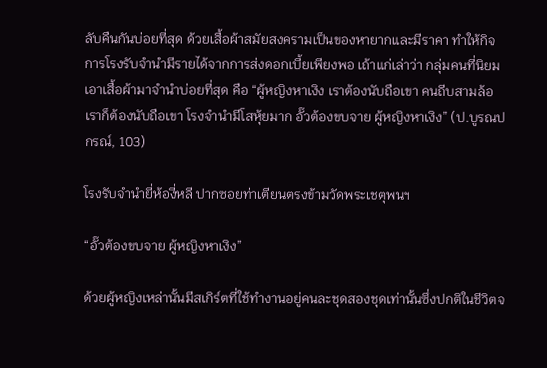ลับคืนกันบ่อยที่สุด ด้วยเสื้อผ้าสมัยสงครามเป็นของหายากและมีราคา ทำให้กิจการโรงรับจำนำมีรายได้จากการส่งดอกเบี้ยเพียงพอ เถ้าแก่เล่าว่า กลุ่มคนที่นิยมเอาเสื้อผ้ามาจำนำบ่อยที่สุด คือ “ผู้หญิงหาเงิง เราต้องนับถือเขา คนถีบสามล้อเราก็ต้องนับถือเขา โรงจำนำมีโสหุ้ยมาก อั๊วต้องขบจาย ผู้หญิงหาเงิง” (ป.บูรณปกรณ์, 103)

โรงรับจำนำยี่ห้องี่หลี ปากซอยท่าเตียนตรงข้ามวัดพระเชตุพนฯ

“อั๊วต้องขบจาย ผู้หญิงหาเงิง”

ด้วยผู้หญิงเหล่านั้นมีสเกิร์ตที่ใช้ทำงานอยู่คนละชุดสองชุดเท่านั้นซึ่งปกติในชีวิตจ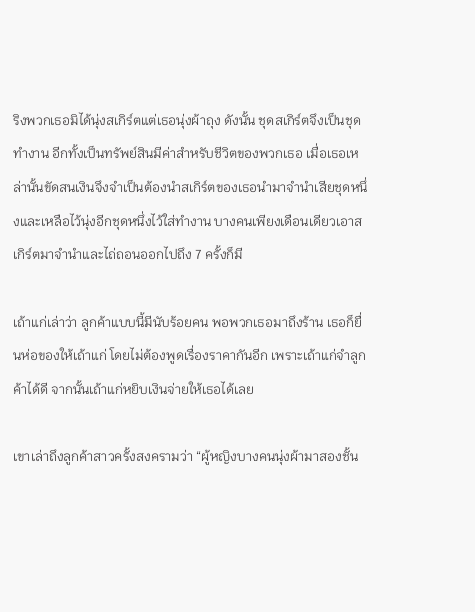ริงพวกเธอมิได้นุ่งสเกิร์ตแต่เธอนุ่งผ้าถุง ดังนั้น ชุดสเกิร์ตจึงเป็นชุดทำงาน อีกทั้งเป็นทรัพย์สินมีค่าสำหรับชีวิตของพวกเธอ เมื่อเธอเหล่านั้นขัดสนเงินจึงจำเป็นต้องนำสเกิร์ตของเธอนำมาจำนำเสียชุดหนึ่งและเหลือไว้นุ่งอีกชุดหนึ่งไว้ใส่ทำงาน บางคนเพียงเดือนเดียวเอาสเกิร์ตมาจำนำและไถ่ถอนออกไปถึง 7 ครั้งก็มี

เถ้าแก่เล่าว่า ลูกค้าแบบนี้มีนับร้อยคน พอพวกเธอมาถึงร้าน เธอก็ยื่นห่อของให้เถ้าแก่ โดยไม่ต้องพูดเรื่องราคากันอีก เพราะเถ้าแก่จำลูกค้าได้ดี จากนั้นเถ้าแก่หยิบเงินจ่ายให้เธอได้เลย

เขาเล่าถึงลูกค้าสาวครั้งสงครามว่า “ผู้หญิงบางคนนุ่งผ้ามาสองชั้น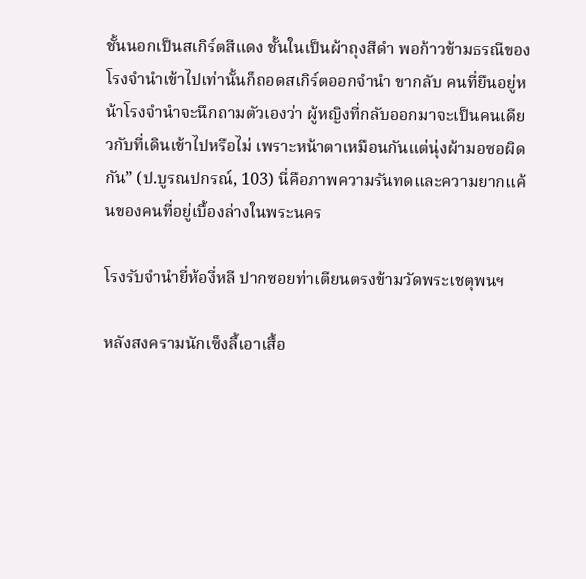ชั้นนอกเป็นสเกิร์ตสีแดง ชั้นในเป็นผ้าถุงสีดำ พอก้าวข้ามธรณีของโรงจำนำเข้าไปเท่านั้นก็ถอดสเกิร์ตออกจำนำ ขากลับ คนที่ยืนอยู่หน้าโรงจำนำจะนึกถามตัวเองว่า ผู้หญิงที่กลับออกมาจะเป็นคนเดียวกับที่เดินเข้าไปหรือไม่ เพราะหน้าตาเหมือนกันแต่นุ่งผ้ามอซอผิดกัน” (ป.บูรณปกรณ์, 103) นี่คือภาพความรันทดและความยากแค้นของคนที่อยู่เบื้องล่างในพระนคร

โรงรับจำนำยี่ห้องี่หลี ปากซอยท่าเตียนตรงข้ามวัดพระเชตุพนฯ

หลังสงครามนักเซ็งลี้เอาเสื้อ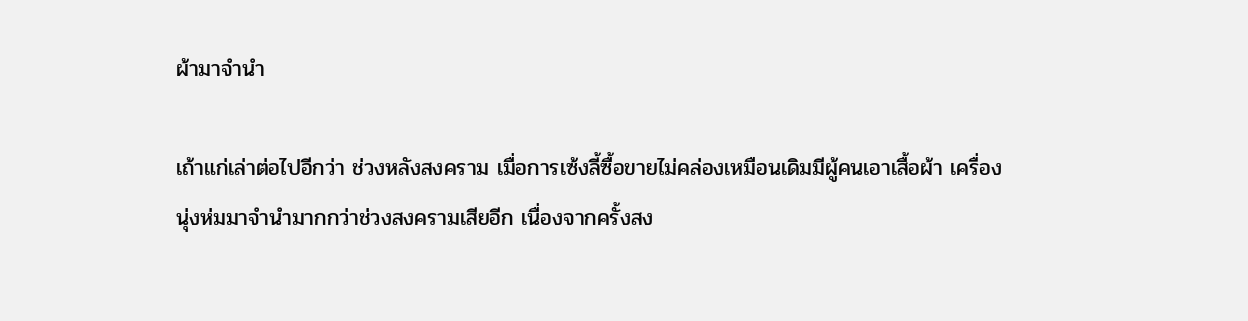ผ้ามาจำนำ

เถ้าแก่เล่าต่อไปอีกว่า ช่วงหลังสงคราม เมื่อการเซ้งลี้ซื้อขายไม่คล่องเหมือนเดิมมีผู้คนเอาเสื้อผ้า เครื่องนุ่งห่มมาจำนำมากกว่าช่วงสงครามเสียอีก เนื่องจากครั้งสง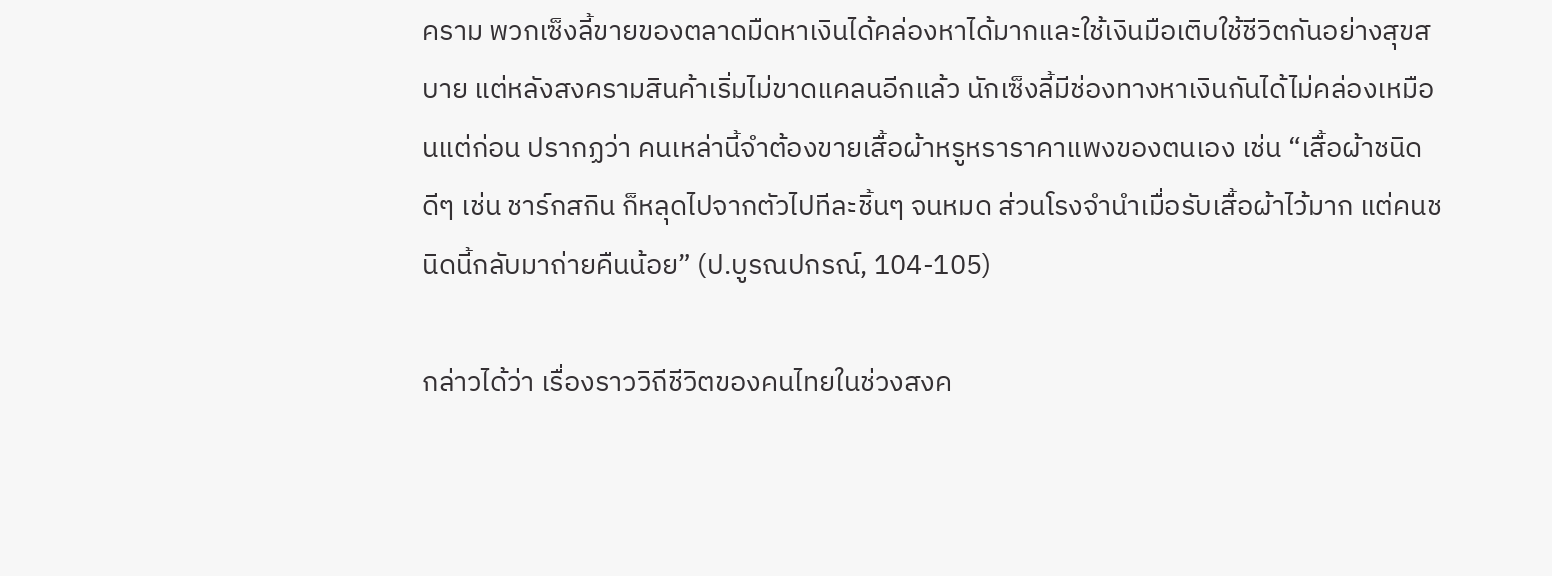คราม พวกเซ็งลี้ขายของตลาดมืดหาเงินได้คล่องหาได้มากและใช้เงินมือเติบใช้ชีวิตกันอย่างสุขสบาย แต่หลังสงครามสินค้าเริ่มไม่ขาดแคลนอีกแล้ว นักเซ็งลี้มีช่องทางหาเงินกันได้ไม่คล่องเหมือนแต่ก่อน ปรากฏว่า คนเหล่านี้จำต้องขายเสื้อผ้าหรูหราราคาแพงของตนเอง เช่น “เสื้อผ้าชนิดดีๆ เช่น ชาร์กสกิน ก็หลุดไปจากตัวไปทีละชิ้นๆ จนหมด ส่วนโรงจำนำเมื่อรับเสื้อผ้าไว้มาก แต่คนชนิดนี้กลับมาถ่ายคืนน้อย” (ป.บูรณปกรณ์, 104-105)

กล่าวได้ว่า เรื่องราววิถีชีวิตของคนไทยในช่วงสงค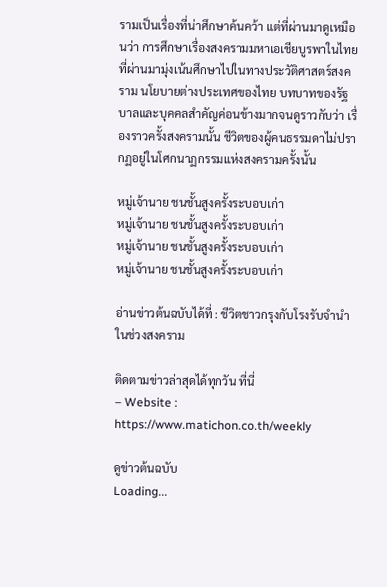รามเป็นเรื่องที่น่าศึกษาค้นคว้า แต่ที่ผ่านมาดูเหมือนว่า การศึกษาเรื่องสงครามมหาเอเชียบูรพาในไทยที่ผ่านมามุ่งเน้นศึกษาไปในทางประวัติศาสตร์สงคราม นโยบายต่างประเทศของไทย บทบาทของรัฐบาลและบุคคลสำคัญค่อนข้างมากจนดูราวกับว่า เรื่องราวครั้งสงครามนั้น ชีวิตของผู้คนธรรมดาไม่ปรากฏอยู่ในโศกนาฏกรรมแห่งสงครามครั้งนั้น

หมู่เจ้านาย ชนชั้นสูงครั้งระบอบเก่า
หมู่เจ้านาย ชนชั้นสูงครั้งระบอบเก่า
หมู่เจ้านาย ชนชั้นสูงครั้งระบอบเก่า
หมู่เจ้านาย ชนชั้นสูงครั้งระบอบเก่า

อ่านข่าวต้นฉบับได้ที่ : ชีวิตชาวกรุงกับโรงรับจำนำ ในช่วงสงคราม

ติดตามข่าวล่าสุดได้ทุกวัน ที่นี่
– Website : https://www.matichon.co.th/weekly

ดูข่าวต้นฉบับ
Loading...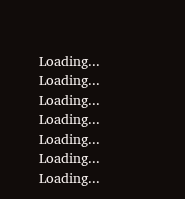Loading...
Loading...
Loading...
Loading...
Loading...
Loading...
Loading...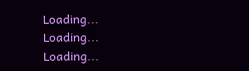Loading...
Loading...
Loading...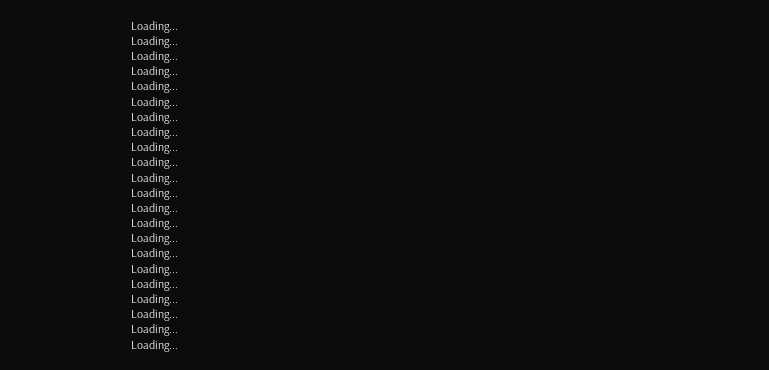Loading...
Loading...
Loading...
Loading...
Loading...
Loading...
Loading...
Loading...
Loading...
Loading...
Loading...
Loading...
Loading...
Loading...
Loading...
Loading...
Loading...
Loading...
Loading...
Loading...
Loading...
Loading...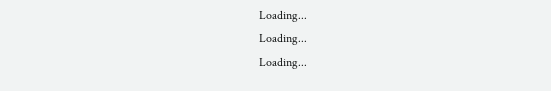Loading...
Loading...
Loading...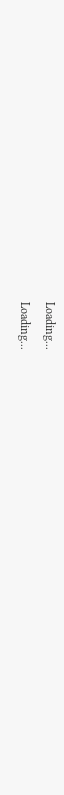Loading...
Loading...